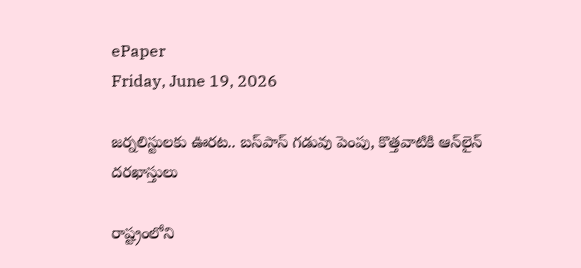ePaper
Friday, June 19, 2026

జర్నలిస్టులకు ఊరట.. బస్‌పాస్ గడువు పెంపు, కొత్తవాటికి ఆన్‌లైన్ దరఖాస్తులు

రాష్ట్రంలోని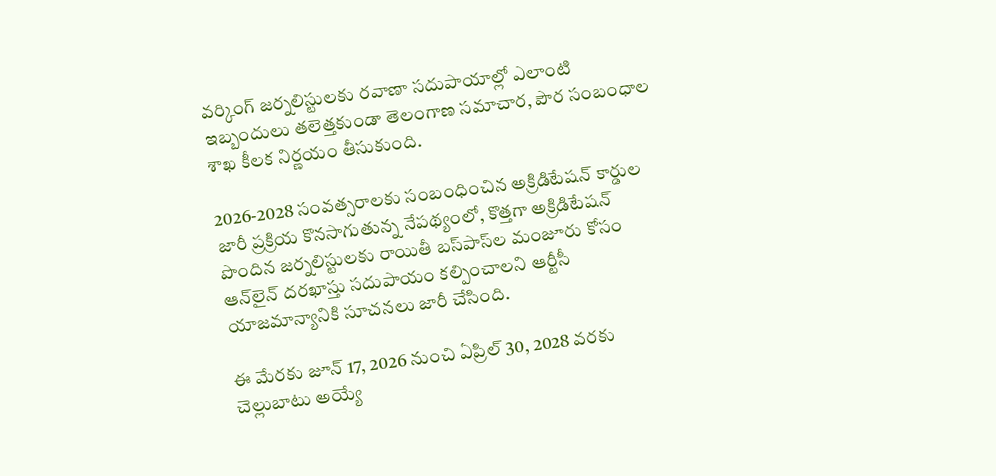వర్కింగ్ జర్నలిస్టులకు రవాణా సదుపాయాల్లో ఎలాంటి ఇబ్బందులు తలెత్తకుండా తెలంగాణ సమాచార, పౌర సంబంధాల శాఖ కీలక నిర్ణయం తీసుకుంది.

2026-2028 సంవత్సరాలకు సంబంధించిన అక్రిడిటేషన్ కార్డుల జారీ ప్రక్రియ కొనసాగుతున్న నేపథ్యంలో, కొత్తగా అక్రిడిటేషన్ పొందిన జర్నలిస్టులకు రాయితీ బస్‌పాస్‌ల మంజూరు కోసం ఆన్‌లైన్ దరఖాస్తు సదుపాయం కల్పించాలని ఆర్టీసీ యాజమాన్యానికి సూచనలు జారీ చేసింది.

ఈ మేరకు జూన్ 17, 2026 నుంచి ఏప్రిల్ 30, 2028 వరకు చెల్లుబాటు అయ్యే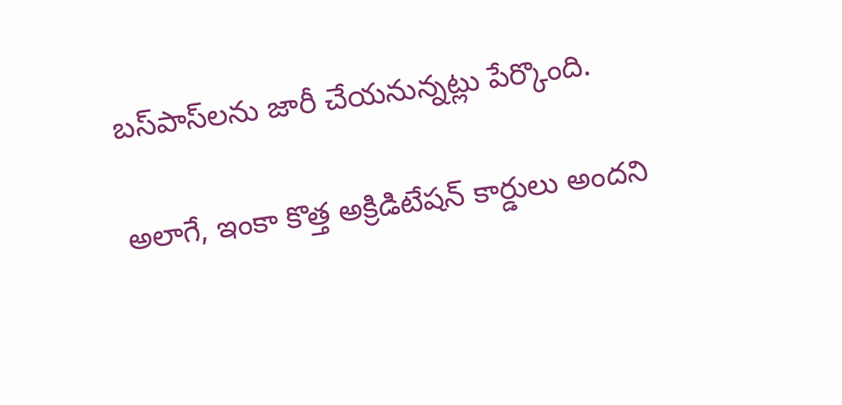బస్‌పాస్‌లను జారీ చేయనున్నట్లు పేర్కొంది.

అలాగే, ఇంకా కొత్త అక్రిడిటేషన్ కార్డులు అందని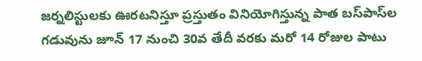జర్నలిస్టులకు ఊరటనిస్తూ ప్రస్తుతం వినియోగిస్తున్న పాత బస్‌పాస్‌ల గడువును జూన్ 17 నుంచి 30వ తేదీ వరకు మరో 14 రోజుల పాటు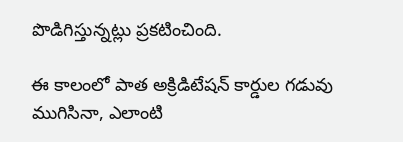పొడిగిస్తున్నట్లు ప్రకటించింది.

ఈ కాలంలో పాత అక్రిడిటేషన్ కార్డుల గడువు ముగిసినా, ఎలాంటి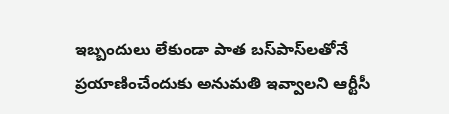ఇబ్బందులు లేకుండా పాత బస్‌పాస్‌లతోనే ప్రయాణించేందుకు అనుమతి ఇవ్వాలని ఆర్టీసీ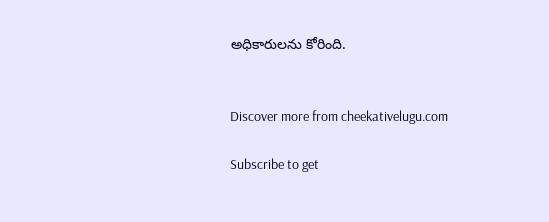అధికారులను కోరింది.


Discover more from cheekativelugu.com

Subscribe to get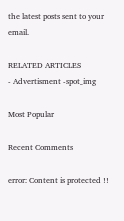the latest posts sent to your email.

RELATED ARTICLES
- Advertisment -spot_img

Most Popular

Recent Comments

error: Content is protected !!